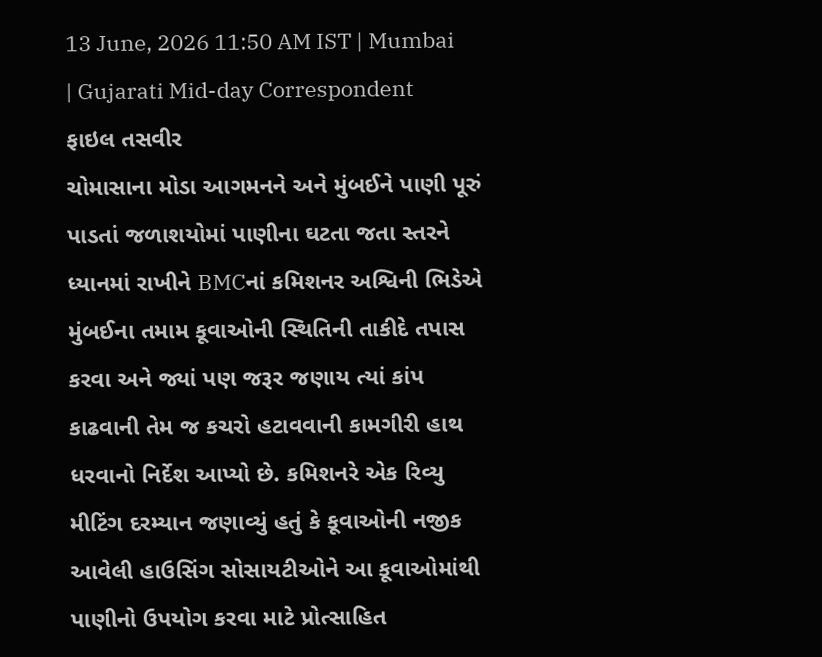13 June, 2026 11:50 AM IST | Mumbai | Gujarati Mid-day Correspondent
ફાઇલ તસવીર
ચોમાસાના મોડા આગમનને અને મુંબઈને પાણી પૂરું પાડતાં જળાશયોમાં પાણીના ઘટતા જતા સ્તરને ધ્યાનમાં રાખીને BMCનાં કમિશનર અશ્વિની ભિડેએ મુંબઈના તમામ કૂવાઓની સ્થિતિની તાકીદે તપાસ કરવા અને જ્યાં પણ જરૂર જણાય ત્યાં કાંપ કાઢવાની તેમ જ કચરો હટાવવાની કામગીરી હાથ ધરવાનો નિર્દેશ આપ્યો છે. કમિશનરે એક રિવ્યુ મીટિંગ દરમ્યાન જણાવ્યું હતું કે કૂવાઓની નજીક આવેલી હાઉસિંગ સોસાયટીઓને આ કૂવાઓમાંથી પાણીનો ઉપયોગ કરવા માટે પ્રોત્સાહિત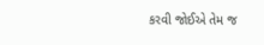કરવી જોઈએ તેમ જ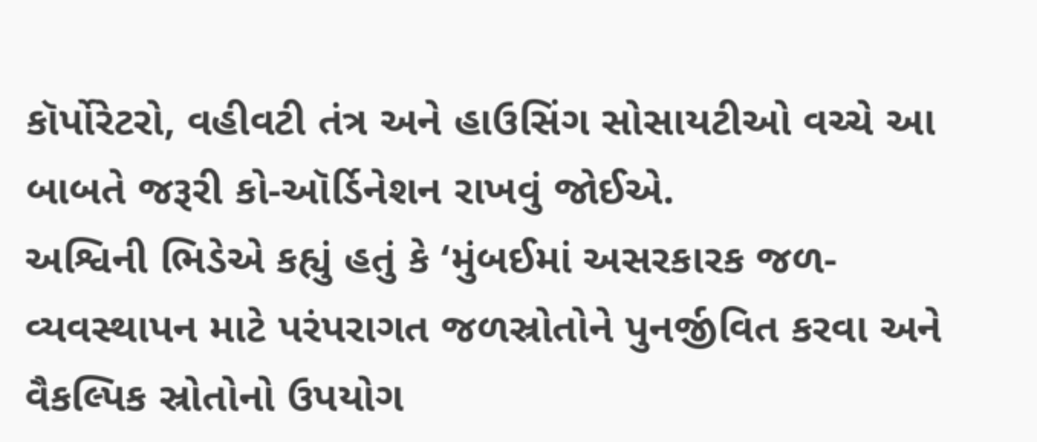કૉર્પોરેટરો, વહીવટી તંત્ર અને હાઉસિંગ સોસાયટીઓ વચ્ચે આ બાબતે જરૂરી કો-ઑર્ડિનેશન રાખવું જોઈએ.
અશ્વિની ભિડેએ કહ્યું હતું કે ‘મુંબઈમાં અસરકારક જળ-વ્યવસ્થાપન માટે પરંપરાગત જળસ્રોતોને પુનર્જીવિત કરવા અને વૈકલ્પિક સ્રોતોનો ઉપયોગ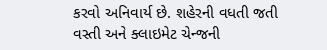કરવો અનિવાર્ય છે. શહેરની વધતી જતી વસ્તી અને ક્લાઇમેટ ચેન્જની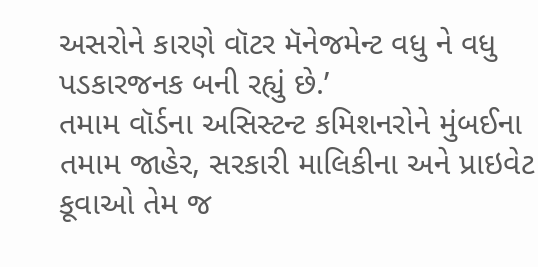અસરોને કારણે વૉટર મૅનેજમેન્ટ વધુ ને વધુ પડકારજનક બની રહ્યું છે.’
તમામ વૉર્ડના અસિસ્ટન્ટ કમિશનરોને મુંબઈના તમામ જાહેર, સરકારી માલિકીના અને પ્રાઇવેટ કૂવાઓ તેમ જ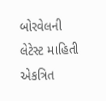બોરવેલની લેટેસ્ટ માહિતી એકત્રિત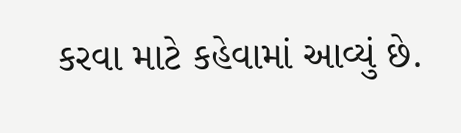કરવા માટે કહેવામાં આવ્યું છે.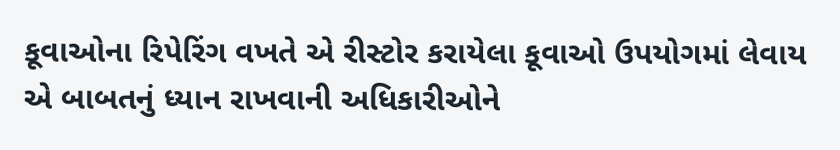કૂવાઓના રિપેરિંગ વખતે એ રીસ્ટોર કરાયેલા કૂવાઓ ઉપયોગમાં લેવાય એ બાબતનું ધ્યાન રાખવાની અધિકારીઓને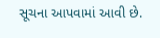સૂચના આપવામાં આવી છે.